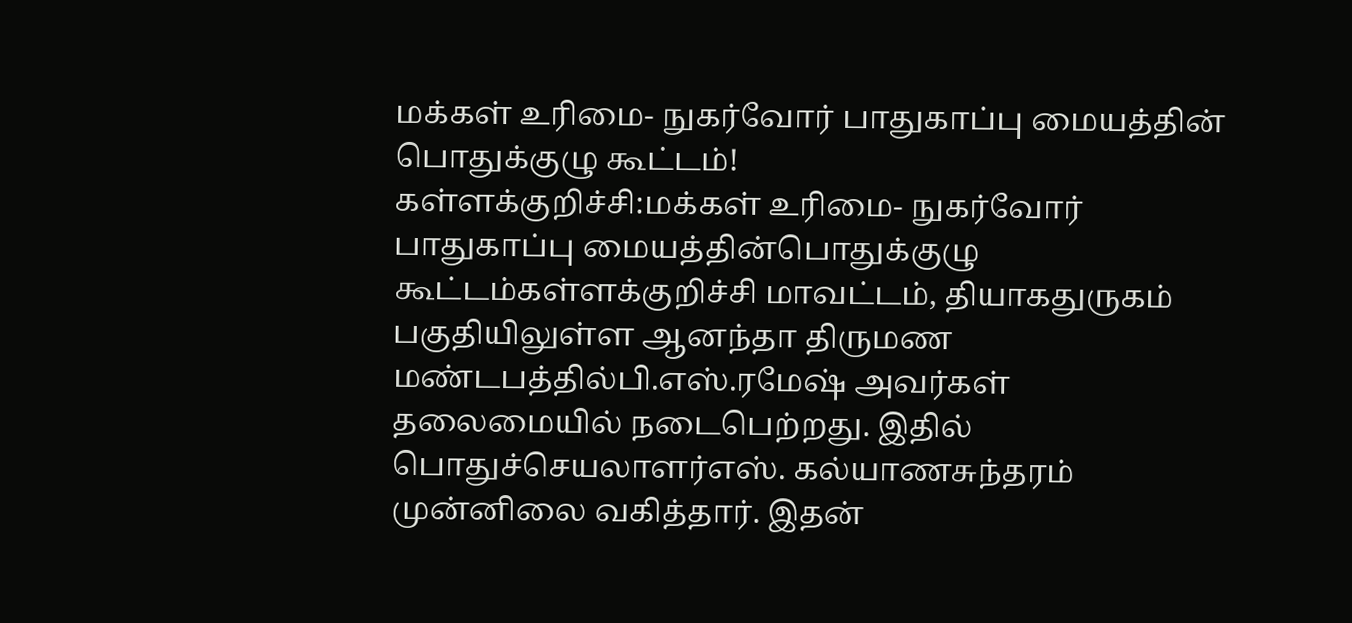மக்கள் உரிமை- நுகர்வோர் பாதுகாப்பு மையத்தின் பொதுக்குழு கூட்டம்!
கள்ளக்குறிச்சி:மக்கள் உரிமை- நுகர்வோர் பாதுகாப்பு மையத்தின்பொதுக்குழு கூட்டம்கள்ளக்குறிச்சி மாவட்டம், தியாகதுருகம் பகுதியிலுள்ள ஆனந்தா திருமண மண்டபத்தில்பி.எஸ்.ரமேஷ் அவர்கள் தலைமையில் நடைபெற்றது. இதில் பொதுச்செயலாளர்எஸ். கல்யாணசுந்தரம் முன்னிலை வகித்தார். இதன்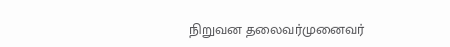நிறுவன தலைவர்முனைவர்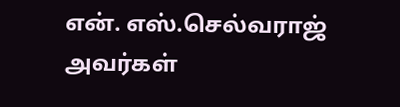என். எஸ்.செல்வராஜ் அவர்கள்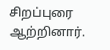சிறப்புரை ஆற்றினார்.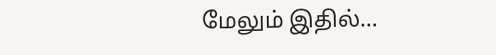மேலும் இதில்…